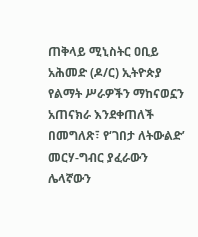ጠቅላይ ሚኒስትር ዐቢይ አሕመድ (ዶ/ር) ኢትዮጵያ የልማት ሥራዎችን ማከናወኗን አጠናክራ እንደቀጠለች በመግለጽ፣ የ‘ገበታ ለትውልድ’ መርሃ-ግብር ያፈራውን ሌላኛውን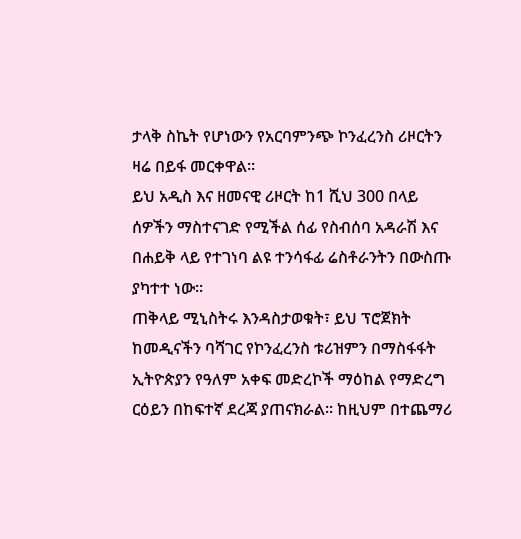ታላቅ ስኬት የሆነውን የአርባምንጭ ኮንፈረንስ ሪዞርትን ዛሬ በይፋ መርቀዋል።
ይህ አዲስ እና ዘመናዊ ሪዞርት ከ1 ሺህ 300 በላይ ሰዎችን ማስተናገድ የሚችል ሰፊ የስብሰባ አዳራሽ እና በሐይቅ ላይ የተገነባ ልዩ ተንሳፋፊ ሬስቶራንትን በውስጡ ያካተተ ነው።
ጠቅላይ ሚኒስትሩ እንዳስታወቁት፣ ይህ ፕሮጀክት ከመዲናችን ባሻገር የኮንፈረንስ ቱሪዝምን በማስፋፋት ኢትዮጵያን የዓለም አቀፍ መድረኮች ማዕከል የማድረግ ርዕይን በከፍተኛ ደረጃ ያጠናክራል። ከዚህም በተጨማሪ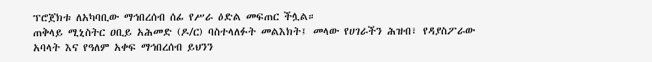ፕሮጀክቱ ለአካባቢው ማኅበረሰብ ሰፊ የሥራ ዕድል መፍጠር ችሏል።
ጠቅላይ ሚኒስትር ዐቢይ አሕመድ (ዶ/ር) ባስተላለፉት መልእክት፤ መላው የሀገራችን ሕዝብ፣ የዳያስፖራው አባላት እና የዓለም አቀፍ ማኅበረሰብ ይህንን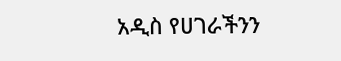አዲስ የሀገራችንን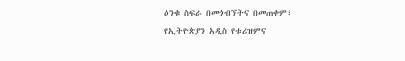ዕንቁ ስፍራ በመጎብኘትና በመጠቀም፣ የኢትዮጵያን አዲስ የቱሪዝምና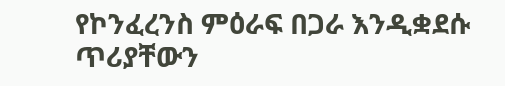የኮንፈረንስ ምዕራፍ በጋራ እንዲቋደሱ ጥሪያቸውን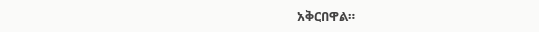አቅርበዋል።